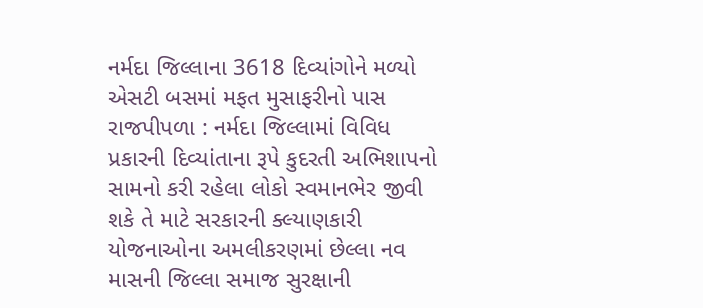નર્મદા જિલ્લાના 3618 દિવ્યાંગોને મળ્યો એસટી બસમાં મફત મુસાફરીનો પાસ
રાજપીપળા : નર્મદા જિલ્લામાં વિવિધ પ્રકારની દિવ્યાંતાના રૂપે કુદરતી અભિશાપનો સામનો કરી રહેલા લોકો સ્વમાનભેર જીવી શકે તે માટે સરકારની ક્લ્યાણકારી યોજનાઓના અમલીકરણમાં છેલ્લા નવ માસની જિલ્લા સમાજ સુરક્ષાની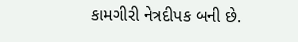કામગીરી નેત્રદીપક બની છે.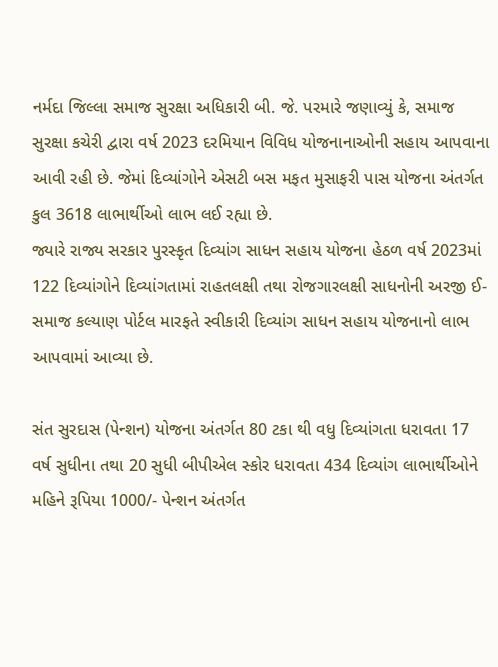નર્મદા જિલ્લા સમાજ સુરક્ષા અધિકારી બી. જે. પરમારે જણાવ્યું કે, સમાજ સુરક્ષા કચેરી દ્વારા વર્ષ 2023 દરમિયાન વિવિધ યોજનાનાઓની સહાય આપવાના આવી રહી છે. જેમાં દિવ્યાંગોને એસટી બસ મફત મુસાફરી પાસ યોજના અંતર્ગત કુલ 3618 લાભાર્થીઓ લાભ લઈ રહ્યા છે.
જ્યારે રાજ્ય સરકાર પુરસ્કૃત દિવ્યાંગ સાધન સહાય યોજના હેઠળ વર્ષ 2023માં 122 દિવ્યાંગોને દિવ્યાંગતામાં રાહતલક્ષી તથા રોજગારલક્ષી સાધનોની અરજી ઈ-સમાજ કલ્યાણ પોર્ટલ મારફતે સ્વીકારી દિવ્યાંગ સાધન સહાય યોજનાનો લાભ આપવામાં આવ્યા છે.

સંત સુરદાસ (પેન્શન) યોજના અંતર્ગત 80 ટકા થી વધુ દિવ્યાંગતા ધરાવતા 17 વર્ષ સુધીના તથા 20 સુધી બીપીએલ સ્કોર ધરાવતા 434 દિવ્યાંગ લાભાર્થીઓને મહિને રૂપિયા 1000/- પેન્શન અંતર્ગત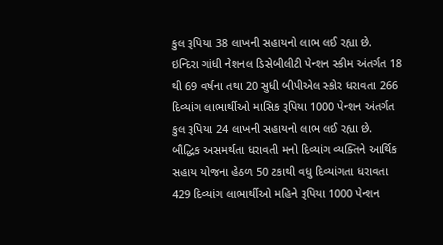કુલ રૂપિયા 38 લાખની સહાયનો લાભ લઈ રહ્યા છે.
ઇન્દિરા ગાંધી નેશનલ ડિસેબીલીટી પેન્શન સ્કીમ અંતર્ગત 18 થી 69 વર્ષના તથા 20 સુધી બીપીએલ સ્કોર ધરાવતા 266 દિવ્યાંગ લાભાર્થીઓ માસિક રૂપિયા 1000 પેન્શન અંતર્ગત કુલ રૂપિયા 24 લાખની સહાયનો લાભ લઈ રહ્યા છે.
બૌદ્ધિક અસમર્થતા ધરાવતી મનો દિવ્યાંગ વ્યક્તિને આર્થિક સહાય યોજના હેઠળ 50 ટકાથી વધુ દિવ્યાંગતા ધરાવતા 429 દિવ્યાંગ લાભાર્થીઓ મહિને રૂપિયા 1000 પેન્શન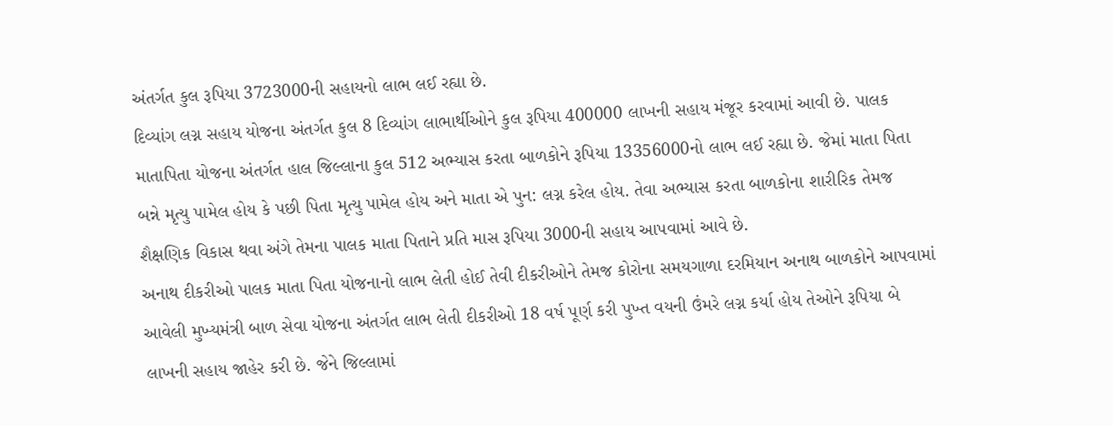અંતર્ગત કુલ રૂપિયા 3723000ની સહાયનો લાભ લઈ રહ્યા છે.
દિવ્યાંગ લગ્ન સહાય યોજના અંતર્ગત કુલ 8 દિવ્યાંગ લાભાર્થીઓને કુલ રૂપિયા 400000 લાખની સહાય મંજૂર કરવામાં આવી છે. પાલક માતાપિતા યોજના અંતર્ગત હાલ જિલ્લાના કુલ 512 અભ્યાસ કરતા બાળકોને રૂપિયા 13356000નો લાભ લઈ રહ્યા છે. જેમાં માતા પિતા બન્ને મૃત્યુ પામેલ હોય કે પછી પિતા મૃત્યુ પામેલ હોય અને માતા એ પુન: લગ્ન કરેલ હોય. તેવા અભ્યાસ કરતા બાળકોના શારીરિક તેમજ શૈક્ષણિક વિકાસ થવા અંગે તેમના પાલક માતા પિતાને પ્રતિ માસ રૂપિયા 3000ની સહાય આપવામાં આવે છે.
અનાથ દીકરીઓ પાલક માતા પિતા યોજનાનો લાભ લેતી હોઈ તેવી દીકરીઓને તેમજ કોરોના સમયગાળા દરમિયાન અનાથ બાળકોને આપવામાં આવેલી મુખ્યમંત્રી બાળ સેવા યોજના અંતર્ગત લાભ લેતી દીકરીઓ 18 વર્ષ પૂર્ણ કરી પુખ્ત વયની ઉંમરે લગ્ન કર્યા હોય તેઓને રૂપિયા બે લાખની સહાય જાહેર કરી છે. જેને જિલ્લામાં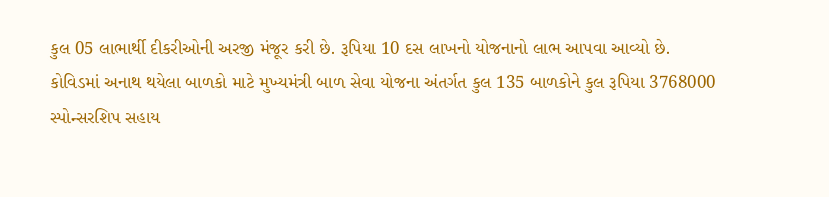કુલ 05 લાભાર્થી દીકરીઓની અરજી મંજૂર કરી છે. રૂપિયા 10 દસ લાખનો યોજનાનો લાભ આપવા આવ્યો છે.
કોવિડમાં અનાથ થયેલા બાળકો માટે મુખ્યમંત્રી બાળ સેવા યોજના અંતર્ગત કુલ 135 બાળકોને કુલ રૂપિયા 3768000 સ્પોન્સરશિપ સહાય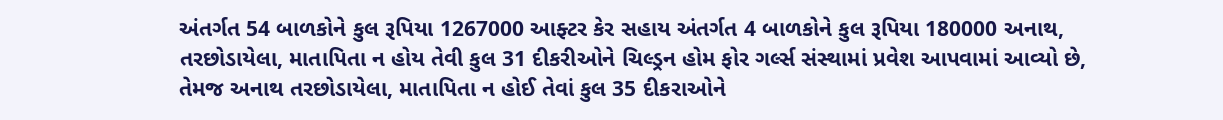અંતર્ગત 54 બાળકોને કુલ રૂપિયા 1267000 આફ્ટર કેર સહાય અંતર્ગત 4 બાળકોને કુલ રૂપિયા 180000 અનાથ, તરછોડાયેલા, માતાપિતા ન હોય તેવી કુલ 31 દીકરીઓને ચિલ્ડ્રન હોમ ફોર ગર્લ્સ સંસ્થામાં પ્રવેશ આપવામાં આવ્યો છે, તેમજ અનાથ તરછોડાયેલા, માતાપિતા ન હોઈ તેવાં કુલ 35 દીકરાઓને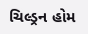ચિલ્ડ્રન હોમ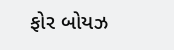ફોર બોયઝ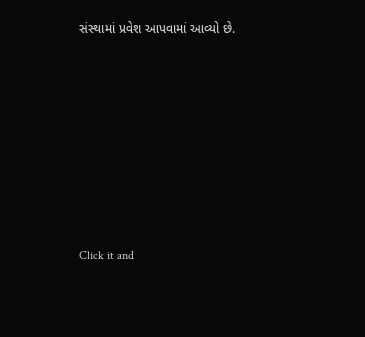સંસ્થામાં પ્રવેશ આપવામાં આવ્યો છે.












Click it and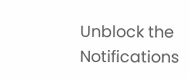Unblock the Notifications